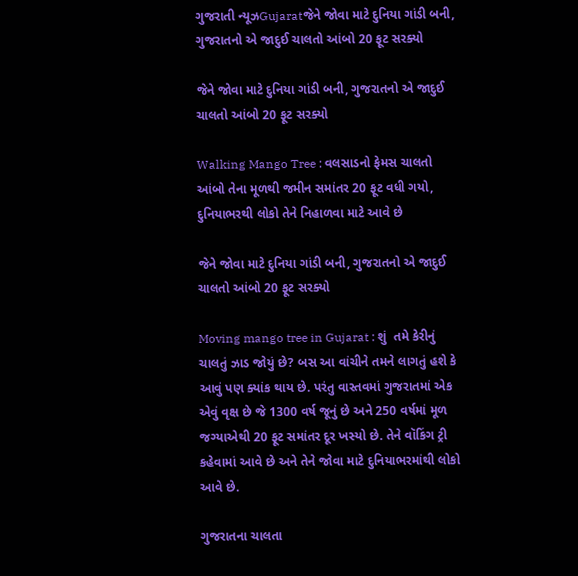ગુજરાતી ન્યૂઝGujaratજેને જોવા માટે દુનિયા ગાંડી બની, ગુજરાતનો એ જાદુઈ ચાલતો આંબો 20 ફૂટ સરક્યો

જેને જોવા માટે દુનિયા ગાંડી બની, ગુજરાતનો એ જાદુઈ ચાલતો આંબો 20 ફૂટ સરક્યો

Walking Mango Tree : વલસાડનો ફેમસ ચાલતો આંબો તેના મૂળથી જમીન સમાંતર 20 ફૂટ વધી ગયો, દુનિયાભરથી લોકો તેને નિહાળવા માટે આવે છે

જેને જોવા માટે દુનિયા ગાંડી બની, ગુજરાતનો એ જાદુઈ ચાલતો આંબો 20 ફૂટ સરક્યો

Moving mango tree in Gujarat : શું  તમે કેરીનું ચાલતું ઝાડ જોયું છે? બસ આ વાંચીને તમને લાગતું હશે કે આવું પણ ક્યાંક થાય છે. પરંતુ વાસ્તવમાં ગુજરાતમાં એક એવું વૃક્ષ છે જે 1300 વર્ષ જૂનું છે અને 250 વર્ષમાં મૂળ જગ્યાએથી 20 ફૂટ સમાંતર દૂર ખસ્યો છે. તેને વૉકિંગ ટ્રી કહેવામાં આવે છે અને તેને જોવા માટે દુનિયાભરમાંથી લોકો આવે છે.

ગુજરાતના ચાલતા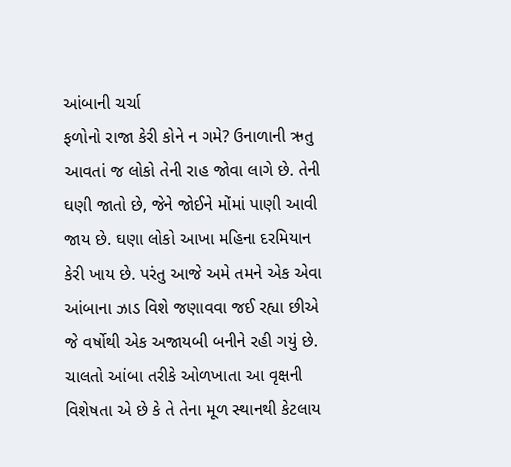આંબાની ચર્ચા
ફળોનો રાજા કેરી કોને ન ગમે? ઉનાળાની ઋતુ આવતાં જ લોકો તેની રાહ જોવા લાગે છે. તેની ઘણી જાતો છે, જેને જોઈને મોંમાં પાણી આવી જાય છે. ઘણા લોકો આખા મહિના દરમિયાન કેરી ખાય છે. પરંતુ આજે અમે તમને એક એવા આંબાના ઝાડ વિશે જણાવવા જઈ રહ્યા છીએ જે વર્ષોથી એક અજાયબી બનીને રહી ગયું છે. ચાલતો આંબા તરીકે ઓળખાતા આ વૃક્ષની વિશેષતા એ છે કે તે તેના મૂળ સ્થાનથી કેટલાય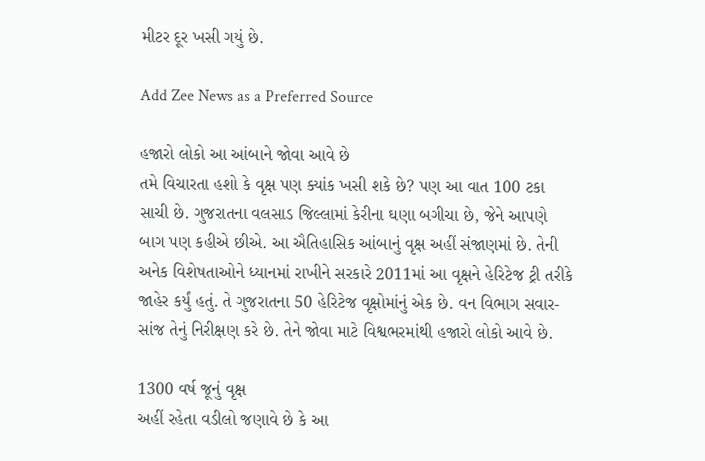મીટર દૂર ખસી ગયું છે.

Add Zee News as a Preferred Source

હજારો લોકો આ આંબાને જોવા આવે છે
તમે વિચારતા હશો કે વૃક્ષ પણ ક્યાંક ખસી શકે છે? પણ આ વાત 100 ટકા સાચી છે. ગુજરાતના વલસાડ જિલ્લામાં કેરીના ઘણા બગીચા છે, જેને આપણે બાગ પણ કહીએ છીએ. આ ઐતિહાસિક આંબાનું વૃક્ષ અહીં સંજાણમાં છે. તેની અનેક વિશેષતાઓને ધ્યાનમાં રાખીને સરકારે 2011માં આ વૃક્ષને હેરિટેજ ટ્રી તરીકે જાહેર કર્યું હતું. તે ગુજરાતના 50 હેરિટેજ વૃક્ષોમાંનું એક છે. વન વિભાગ સવાર-સાંજ તેનું નિરીક્ષણ કરે છે. તેને જોવા માટે વિશ્વભરમાંથી હજારો લોકો આવે છે.

1300 વર્ષ જૂનું વૃક્ષ
અહીં રહેતા વડીલો જણાવે છે કે આ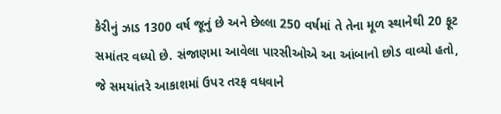કેરીનું ઝાડ 1300 વર્ષ જૂનું છે અને છેલ્લા 250 વર્ષમાં તે તેના મૂળ સ્થાનેથી 20 ફૂટ સમાંતર વધ્યો છે. સંજાણમા આવેલા પારસીઓએ આ આંબાનો છોડ વાવ્યો હતો, જે સમયાંતરે આકાશમાં ઉપર તરફ વધવાને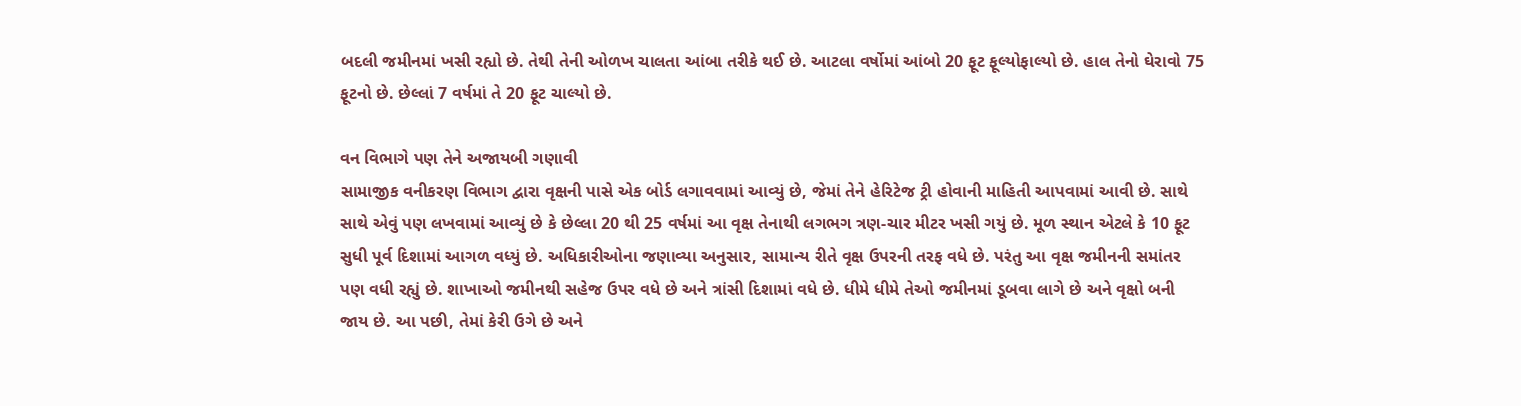બદલી જમીનમાં ખસી રહ્યો છે. તેથી તેની ઓળખ ચાલતા આંબા તરીકે થઈ છે. આટલા વર્ષોમાં આંબો 20 ફૂટ ફૂલ્યોફાલ્યો છે. હાલ તેનો ઘેરાવો 75 ફૂટનો છે. છેલ્લાં 7 વર્ષમાં તે 20 ફૂટ ચાલ્યો છે.

વન વિભાગે પણ તેને અજાયબી ગણાવી
સામાજીક વનીકરણ વિભાગ દ્વારા વૃક્ષની પાસે એક બોર્ડ લગાવવામાં આવ્યું છે, જેમાં તેને હેરિટેજ ટ્રી હોવાની માહિતી આપવામાં આવી છે. સાથે સાથે એવું પણ લખવામાં આવ્યું છે કે છેલ્લા 20 થી 25 વર્ષમાં આ વૃક્ષ તેનાથી લગભગ ત્રણ-ચાર મીટર ખસી ગયું છે. મૂળ સ્થાન એટલે કે 10 ફૂટ સુધી પૂર્વ દિશામાં આગળ વધ્યું છે. અધિકારીઓના જણાવ્યા અનુસાર, સામાન્ય રીતે વૃક્ષ ઉપરની તરફ વધે છે. પરંતુ આ વૃક્ષ જમીનની સમાંતર પણ વધી રહ્યું છે. શાખાઓ જમીનથી સહેજ ઉપર વધે છે અને ત્રાંસી દિશામાં વધે છે. ધીમે ધીમે તેઓ જમીનમાં ડૂબવા લાગે છે અને વૃક્ષો બની જાય છે. આ પછી, તેમાં કેરી ઉગે છે અને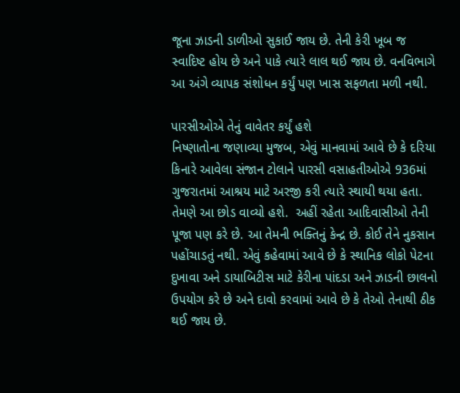જૂના ઝાડની ડાળીઓ સુકાઈ જાય છે. તેની કેરી ખૂબ જ સ્વાદિષ્ટ હોય છે અને પાકે ત્યારે લાલ થઈ જાય છે. વનવિભાગે આ અંગે વ્યાપક સંશોધન કર્યું પણ ખાસ સફળતા મળી નથી.

પારસીઓએ તેનું વાવેતર કર્યું હશે
નિષ્ણાતોના જણાવ્યા મુજબ, એવું માનવામાં આવે છે કે દરિયા કિનારે આવેલા સંજાન ટોલાને પારસી વસાહતીઓએ 936માં ગુજરાતમાં આશ્રય માટે અરજી કરી ત્યારે સ્થાયી થયા હતા. તેમણે આ છોડ વાવ્યો હશે.  અહીં રહેતા આદિવાસીઓ તેની પૂજા પણ કરે છે. આ તેમની ભક્તિનું કેન્દ્ર છે. કોઈ તેને નુકસાન પહોંચાડતું નથી. એવું કહેવામાં આવે છે કે સ્થાનિક લોકો પેટના દુખાવા અને ડાયાબિટીસ માટે કેરીના પાંદડા અને ઝાડની છાલનો ઉપયોગ કરે છે અને દાવો કરવામાં આવે છે કે તેઓ તેનાથી ઠીક થઈ જાય છે.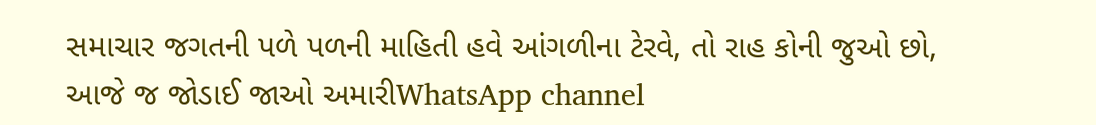સમાચાર જગતની પળે પળની માહિતી હવે આંગળીના ટેરવે, તો રાહ કોની જુઓ છો, આજે જ જોડાઈ જાઓ અમારીWhatsApp channel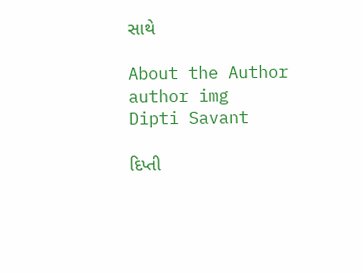સાથે

About the Author
author img
Dipti Savant

દિપ્તી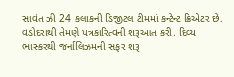સાવંત ઝી 24 કલાકની ડિજીટલ ટીમમાં કન્ટેન્ટ ક્રિએટર છે. વડોદરાથી તેમણે પત્રકારિત્વની શરૂઆત કરી. દિવ્ય ભાસ્કરથી જર્નાલિઝમની સફર શરૂ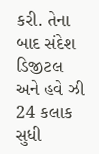કરી. તેના બાદ સંદેશ ડિજીટલ અને હવે ઝી 24 કલાક સુધી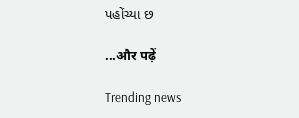પહોંચ્યા છ

...और पढ़ें

Trending news